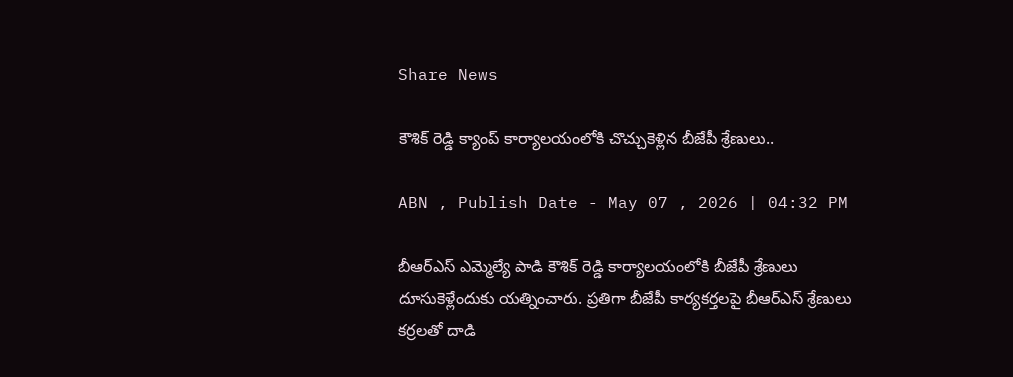Share News

కౌశిక్‌ రెడ్డి క్యాంప్ కార్యాలయంలోకి చొచ్చుకెళ్లిన బీజేపీ శ్రేణులు..

ABN , Publish Date - May 07 , 2026 | 04:32 PM

బీఆర్‌ఎస్ ఎమ్మెల్యే పాడి కౌశిక్ రెడ్డి కార్యాలయంలోకి బీజేపీ శ్రేణులు దూసుకెళ్లేందుకు యత్నించారు. ప్రతిగా బీజేపీ కార్యకర్తలపై బీఆర్‌ఎస్ శ్రేణులు కర్రలతో దాడి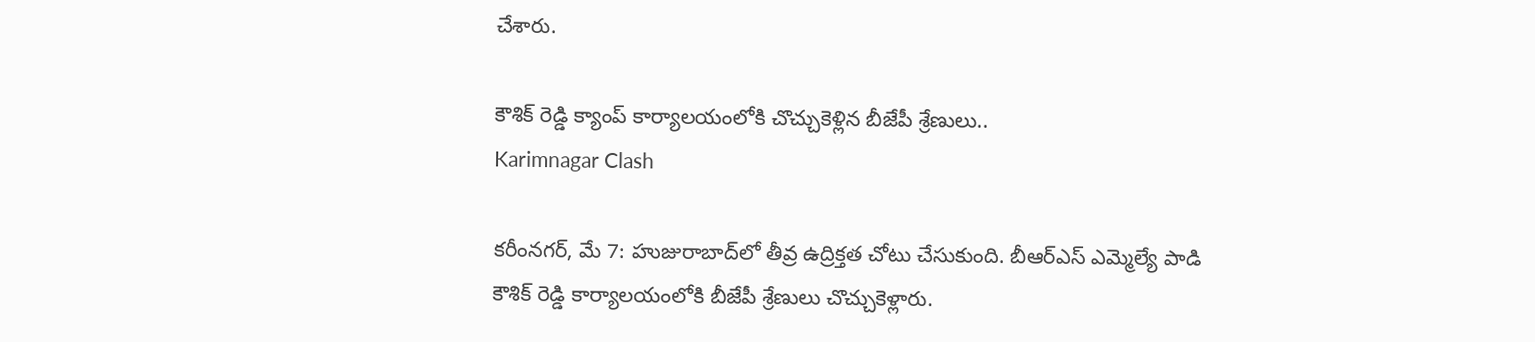చేశారు.

కౌశిక్‌ రెడ్డి క్యాంప్ కార్యాలయంలోకి చొచ్చుకెళ్లిన బీజేపీ శ్రేణులు..
Karimnagar Clash

కరీంనగర్, మే 7: హుజురాబాద్‌లో తీవ్ర ఉద్రిక్తత చోటు చేసుకుంది. బీఆర్‌ఎస్ ఎమ్మెల్యే పాడి కౌశిక్ రెడ్డి కార్యాలయంలోకి బీజేపీ శ్రేణులు చొచ్చుకెళ్లారు.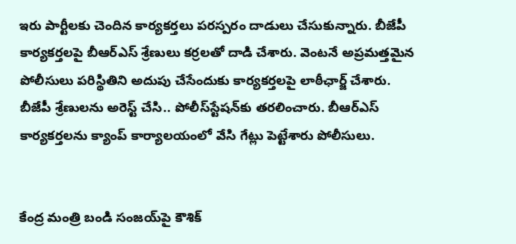ఇరు పార్టీలకు చెందిన కార్యకర్తలు పరస్పరం దాడులు చేసుకున్నారు. బీజేపీ కార్యకర్తలపై బీఆర్‌ఎస్ శ్రేణులు కర్రలతో దాడి చేశారు. వెంటనే అప్రమత్తమైన పోలీసులు పరిస్థితిని అదుపు చేసేందుకు కార్యకర్తలపై లాఠీఛార్జ్ చేశారు. బీజేపీ శ్రేణులను అరెస్ట్ చేసి.. పోలీస్‌స్టేషన్‌కు తరలించారు. బీఆర్‌ఎస్ కార్యకర్తలను క్యాంప్ కార్యాలయంలో వేసి గేట్లు పెట్టేశారు పోలీసులు.


కేంద్ర మంత్రి బండి సంజయ్‌పై కౌశిక్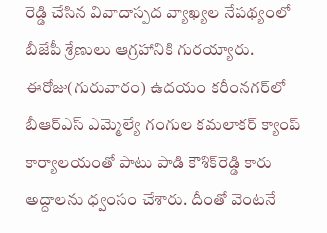రెడ్డి చేసిన వివాదాస్పద వ్యాఖ్యల నేపథ్యంలో బీజేపీ శ్రేణులు ఆగ్రహానికి గురయ్యారు. ఈరోజు(గురువారం) ఉదయం కరీంనగర్‌లో బీఆర్‌ఎస్ ఎమ్మెల్యే గంగుల కమలాకర్ క్యాంప్ కార్యాలయంతో పాటు పాడి కౌశిక్‌రెడ్డి కారు అద్దాలను ధ్వంసం చేశారు. దీంతో వెంటనే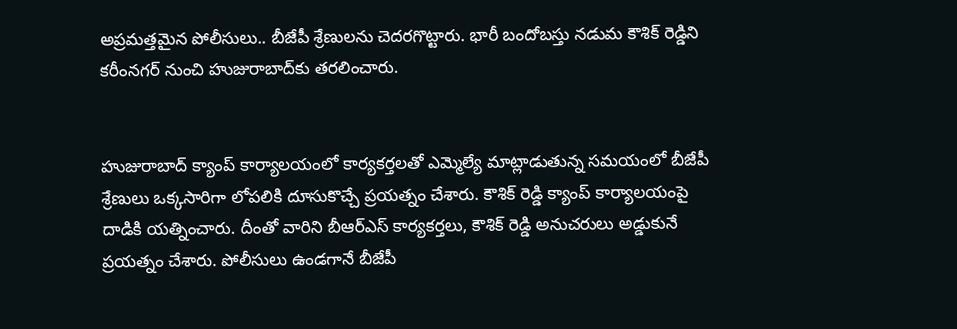అప్రమత్తమైన పోలీసులు.. బీజేపీ శ్రేణులను చెదరగొట్టారు. భారీ బందోబస్తు నడుమ కౌశిక్ రెడ్డిని కరీంనగర్ నుంచి హుజురాబాద్‌కు తరలించారు.


హుజురాబాద్‌ క్యాంప్ కార్యాలయంలో కార్యకర్తలతో ఎమ్మెల్యే మాట్లాడుతున్న సమయంలో బీజేపీ శ్రేణులు ఒక్కసారిగా లోపలికి దూసుకొచ్చే ప్రయత్నం చేశారు. కౌశిక్ రెడ్డి క్యాంప్ కార్యాలయంపై దాడికి యత్నించారు. దీంతో వారిని బీఆర్‌ఎస్ కార్యకర్తలు, కౌశిక్ రెడ్డి అనుచరులు అడ్డుకునే ప్రయత్నం చేశారు. పోలీసులు ఉండగానే బీజేపీ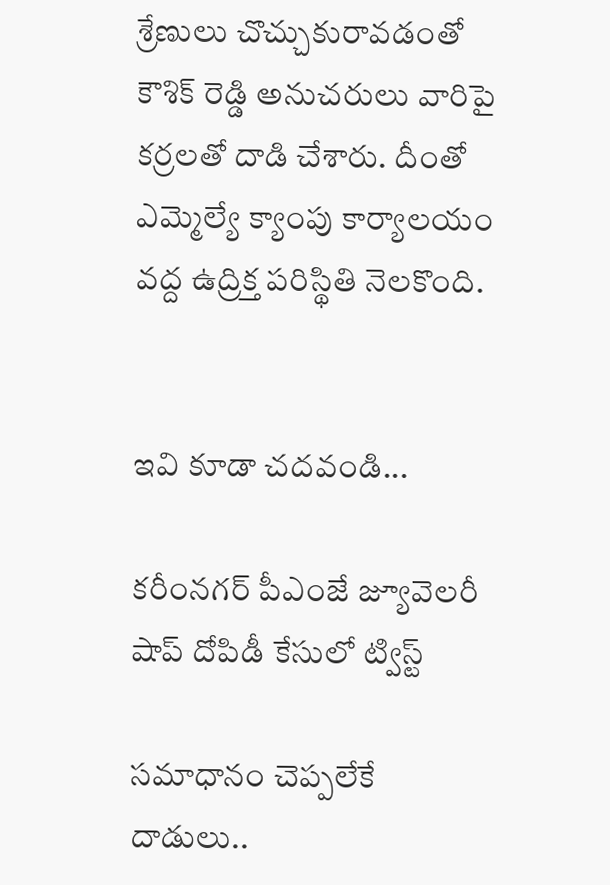శ్రేణులు చొచ్చుకురావడంతో కౌశిక్ రెడ్డి అనుచరులు వారిపై కర్రలతో దాడి చేశారు. దీంతో ఎమ్మెల్యే క్యాంపు కార్యాలయం వద్ద ఉద్రిక్త పరిస్థితి నెలకొంది.


ఇవి కూడా చదవండి...

కరీంనగర్ పీఎంజే జ్యూవెలరీ షాప్ దోపిడీ కేసులో ట్విస్ట్

సమాధానం చెప్పలేకే దాడులు..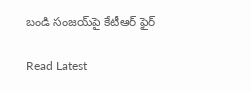బండి సంజయ్‌పై కేటీఆర్ ఫైర్

Read Latest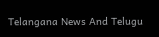Telangana News And Telugu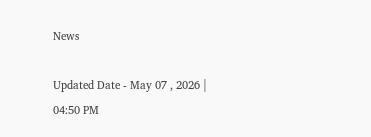News

Updated Date - May 07 , 2026 | 04:50 PM